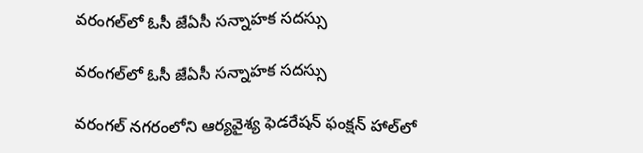వరంగల్‌లో ఓసీ జేఏసీ సన్నాహక సదస్సు

వరంగల్‌లో ఓసీ జేఏసీ సన్నాహక సదస్సు

వరంగల్ నగరంలోని ఆర్యవైశ్య ఫెడరేషన్ ఫంక్షన్ హాల్‌లో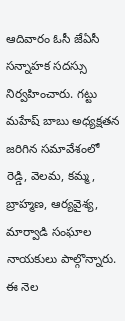ఆదివారం ఓసీ జేఏసీ సన్నాహక సదస్సు నిర్వహించారు. గట్టు మహేష్ బాబు అధ్యక్షతన జరిగిన సమావేశంలో రెడ్డి, వెలమ, కమ్మ, బ్రాహ్మణ, ఆర్యవైశ్య, మార్వాడి సంఘాల నాయకులు పాల్గొన్నారు. ఈ నెల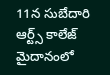11న సుబేదారి ఆర్ట్స్ కాలేజ్ మైదానంలో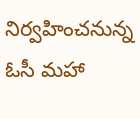నిర్వహించనున్న ఓసీ మహా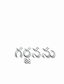గర్జనను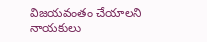విజయవంతం చేయాలని నాయకులు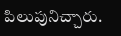పిలుపునిచ్చారు.